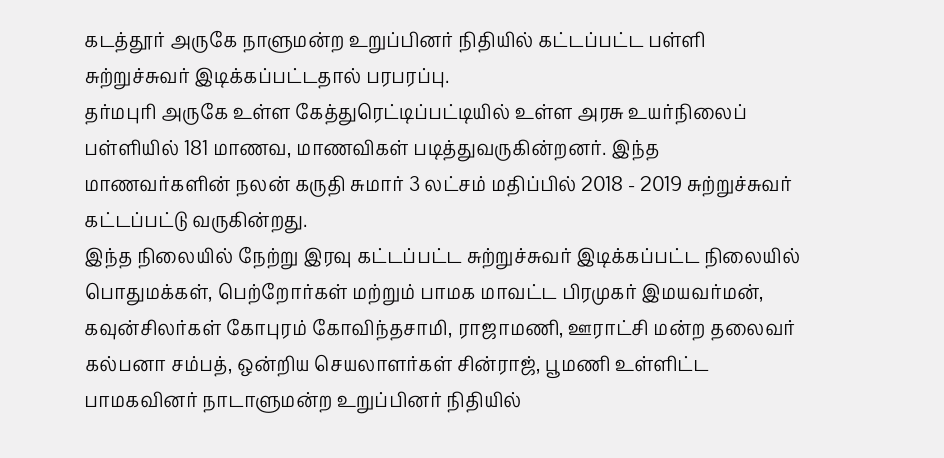கடத்தூர் அருகே நாளுமன்ற உறுப்பினர் நிதியில் கட்டப்பட்ட பள்ளி சுற்றுச்சுவர் இடிக்கப்பட்டதால் பரபரப்பு.
தர்மபுரி அருகே உள்ள கேத்துரெட்டிப்பட்டியில் உள்ள அரசு உயர்நிலைப் பள்ளியில் 181 மாணவ, மாணவிகள் படித்துவருகின்றனர். இந்த மாணவர்களின் நலன் கருதி சுமார் 3 லட்சம் மதிப்பில் 2018 - 2019 சுற்றுச்சுவர் கட்டப்பட்டு வருகின்றது.
இந்த நிலையில் நேற்று இரவு கட்டப்பட்ட சுற்றுச்சுவர் இடிக்கப்பட்ட நிலையில் பொதுமக்கள், பெற்றோர்கள் மற்றும் பாமக மாவட்ட பிரமுகர் இமயவர்மன், கவுன்சிலர்கள் கோபுரம் கோவிந்தசாமி, ராஜாமணி, ஊராட்சி மன்ற தலைவர் கல்பனா சம்பத், ஒன்றிய செயலாளர்கள் சின்ராஜ், பூமணி உள்ளிட்ட பாமகவினர் நாடாளுமன்ற உறுப்பினர் நிதியில்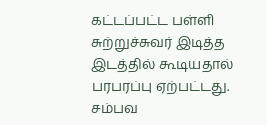கட்டப்பட்ட பள்ளி சுற்றுச்சுவர் இடித்த இடத்தில் கூடியதால் பரபரப்பு ஏற்பட்டது.
சம்பவ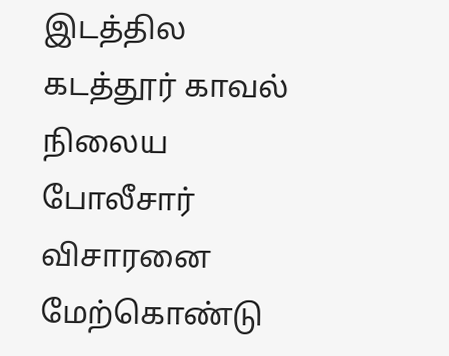இடத்தில கடத்தூர் காவல் நிலைய போலீசார் விசாரனை மேற்கொண்டு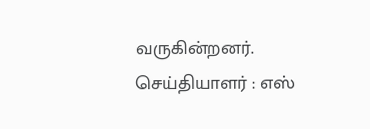வருகின்றனர்.
செய்தியாளர் : எஸ்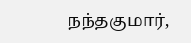நந்தகுமார்,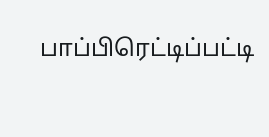பாப்பிரெட்டிப்பட்டி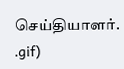செய்தியாளர்.
.gif)